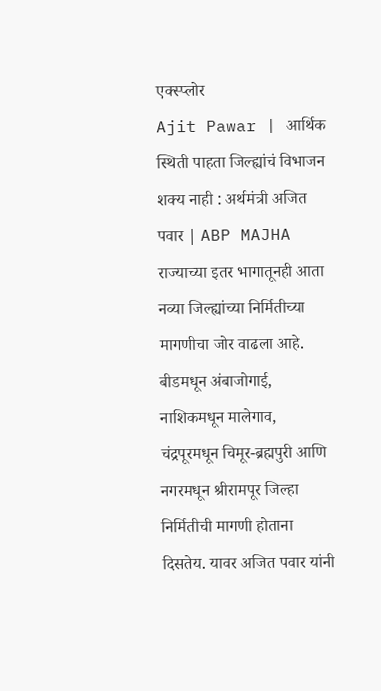एक्स्प्लोर
Ajit Pawar | आर्थिक स्थिती पाहता जिल्ह्यांचं विभाजन शक्य नाही : अर्थमंत्री अजित पवार | ABP MAJHA
राज्याच्या इतर भागातूनही आता नव्या जिल्ह्यांच्या निर्मितीच्या मागणीचा जोर वाढला आहे. बीडमधून अंबाजोगाई, नाशिकमधून मालेगाव, चंद्रपूरमधून चिमूर-ब्रह्मपुरी आणि नगरमधून श्रीरामपूर जिल्हा निर्मितीची मागणी होताना दिसतेय. यावर अजित पवार यांनी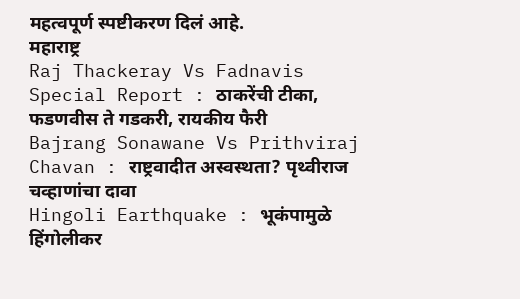महत्वपूर्ण स्पष्टीकरण दिलं आहे.
महाराष्ट्र
Raj Thackeray Vs Fadnavis Special Report : ठाकरेंची टीका, फडणवीस ते गडकरी, रायकीय फैरी
Bajrang Sonawane Vs Prithviraj Chavan : राष्ट्रवादीत अस्वस्थता? पृथ्वीराज चव्हाणांचा दावा
Hingoli Earthquake : भूकंपामुळे हिंगोलीकर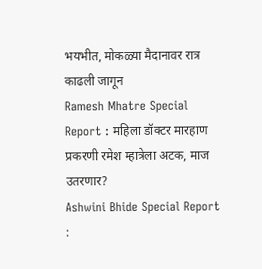भयभीत, मोकळ्या मैदानावर रात्र काढली जागून
Ramesh Mhatre Special Report : महिला डॉक्टर मारहाण प्रकरणी रमेश म्हात्रेला अटक, माज उतरणार?
Ashwini Bhide Special Report :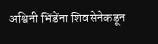अश्विनी भिंडेंना शिवसेनेकडून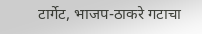टार्गेट, भाजप-ठाकरे गटाचा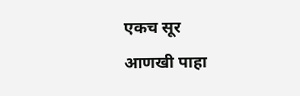एकच सूर
आणखी पाहा